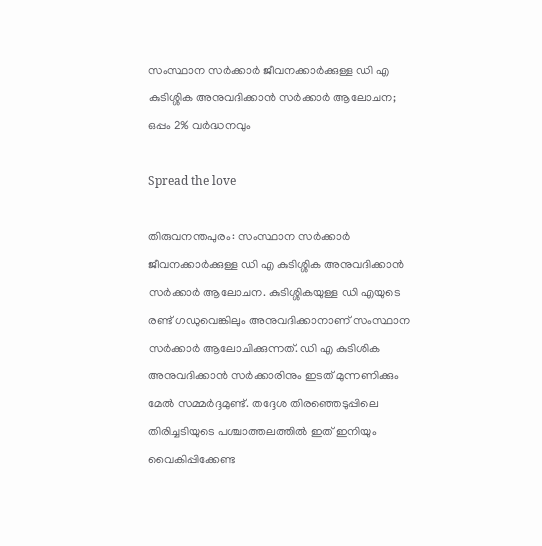സംസ്ഥാന സര്‍ക്കാര്‍ ജീവനക്കാര്‍ക്കുള്ള ഡി എ കുടിശ്ശിക അനുവദിക്കാന്‍ സര്‍ക്കാര്‍ ആലോചന; ഒപ്പം 2% വർദ്ധനവും

Spread the love

തിരുവനന്തപുരം: സംസ്ഥാന സര്‍ക്കാര്‍ ജീവനക്കാര്‍ക്കുള്ള ഡി എ കുടിശ്ശിക അനുവദിക്കാന്‍ സര്‍ക്കാര്‍ ആലോചന. കുടിശ്ശികയുള്ള ഡി എയുടെ രണ്ട് ഗഡുവെങ്കിലും അനുവദിക്കാനാണ് സംസ്ഥാന സര്‍ക്കാര്‍ ആലോചിക്കുന്നത്. ഡി എ കുടിശിക അനുവദിക്കാന്‍ സര്‍ക്കാരിനും ഇടത് മുന്നണിക്കും മേല്‍ സമ്മര്‍ദ്ദമുണ്ട്. തദ്ദേശ തിരഞ്ഞെടുപ്പിലെ തിരിച്ചടിയുടെ പശ്ചാത്തലത്തില്‍ ഇത് ഇനിയും വൈകിപ്പിക്കേണ്ട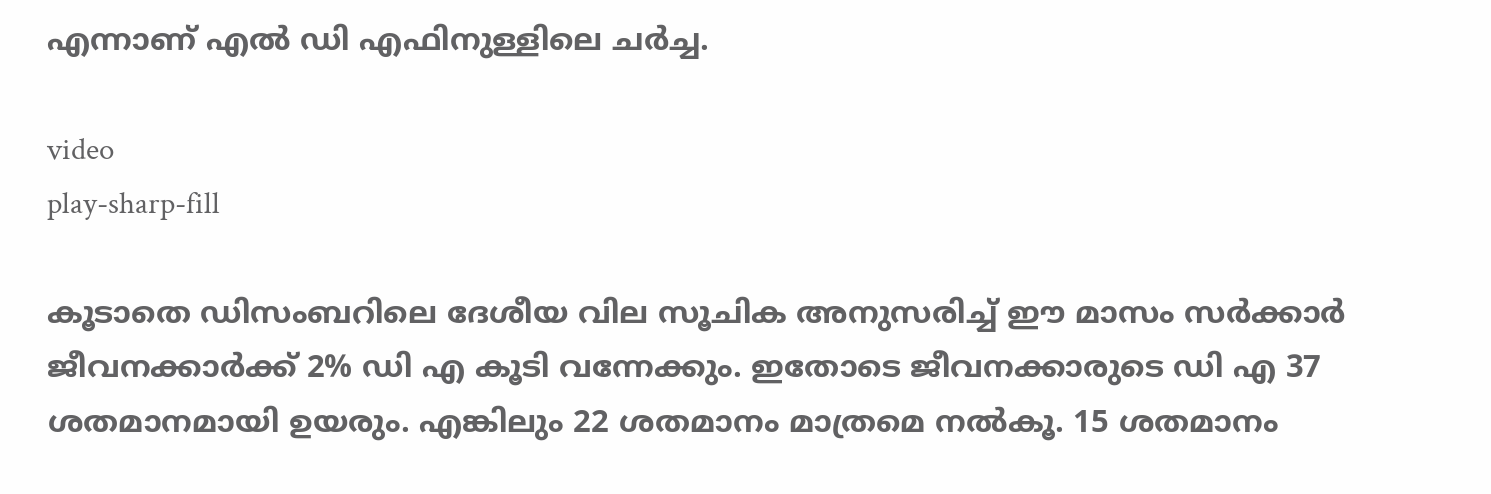എന്നാണ് എല്‍ ഡി എഫിനുള്ളിലെ ചർച്ച.

video
play-sharp-fill

കൂടാതെ ഡിസംബറിലെ ദേശീയ വില സൂചിക അനുസരിച്ച്‌ ഈ മാസം സര്‍ക്കാര്‍ ജീവനക്കാര്‍ക്ക് 2% ഡി എ കൂടി വന്നേക്കും. ഇതോടെ ജീവനക്കാരുടെ ഡി എ 37 ശതമാനമായി ഉയരും. എങ്കിലും 22 ശതമാനം മാത്രമെ നല്‍കൂ. 15 ശതമാനം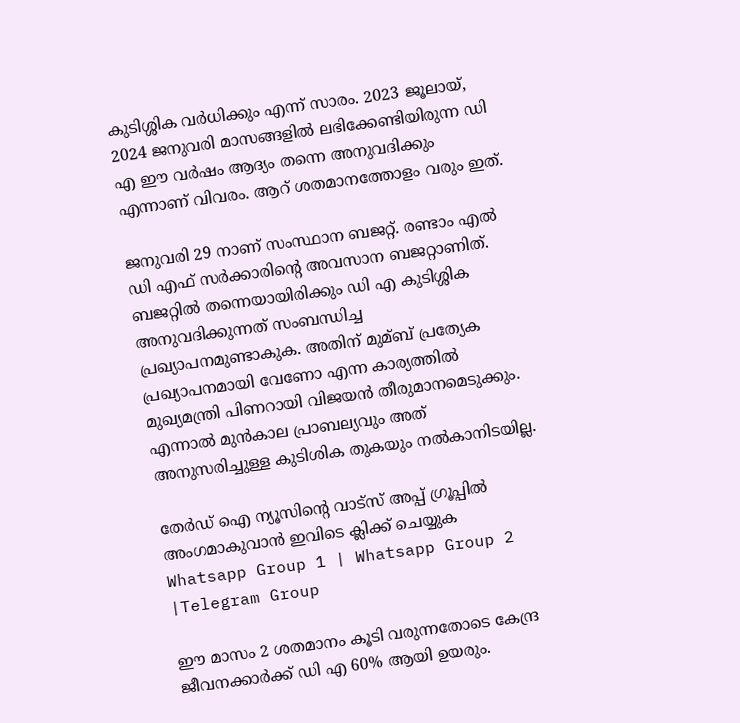കുടിശ്ശിക വര്‍ധിക്കും എന്ന് സാരം. 2023 ജൂലായ്, 2024 ജനുവരി മാസങ്ങളില്‍ ലഭിക്കേണ്ടിയിരുന്ന ഡി എ ഈ വര്‍ഷം ആദ്യം തന്നെ അനുവദിക്കും എന്നാണ് വിവരം. ആറ് ശതമാനത്തോളം വരും ഇത്.

ജനുവരി 29 നാണ് സംസ്ഥാന ബജറ്റ്. രണ്ടാം എല്‍ ഡി എഫ് സര്‍ക്കാരിന്റെ അവസാന ബജറ്റാണിത്. ബജറ്റില്‍ തന്നെയായിരിക്കും ഡി എ കുടിശ്ശിക അനുവദിക്കുന്നത് സംബന്ധിച്ച പ്രഖ്യാപനമുണ്ടാകുക. അതിന് മുമ്ബ് പ്രത്യേക പ്രഖ്യാപനമായി വേണോ എന്ന കാര്യത്തില്‍ മുഖ്യമന്ത്രി പിണറായി വിജയന്‍ തീരുമാനമെടുക്കും. എന്നാല്‍ മുന്‍കാല പ്രാബല്യവും അത് അനുസരിച്ചുള്ള കുടിശിക തുകയും നല്‍കാനിടയില്ല.

തേർഡ് ഐ ന്യൂസിന്റെ വാട്സ് അപ്പ് ഗ്രൂപ്പിൽ അംഗമാകുവാൻ ഇവിടെ ക്ലിക്ക് ചെയ്യുക
Whatsapp Group 1 | Whatsapp Group 2 |Telegram Group

ഈ മാസം 2 ശതമാനം കൂടി വരുന്നതോടെ കേന്ദ്ര ജീവനക്കാര്‍ക്ക് ഡി എ 60% ആയി ഉയരും.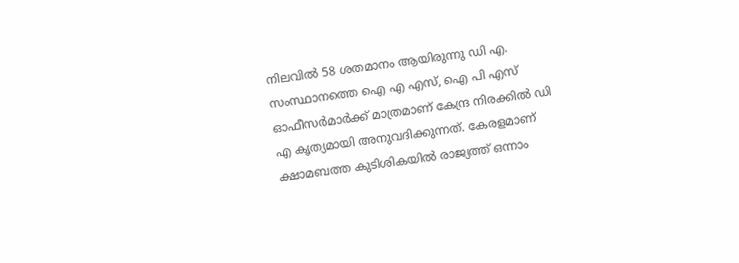നിലവില്‍ 58 ശതമാനം ആയിരുന്നു ഡി എ. സംസ്ഥാനത്തെ ഐ എ എസ്, ഐ പി എസ് ഓഫീസര്‍മാര്‍ക്ക് മാത്രമാണ് കേന്ദ്ര നിരക്കില്‍ ഡി എ കൃത്യമായി അനുവദിക്കുന്നത്. കേരളമാണ് ക്ഷാമബത്ത കുടിശികയില്‍ രാജ്യത്ത് ഒന്നാം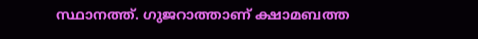സ്ഥാനത്ത്. ഗുജറാത്താണ് ക്ഷാമബത്ത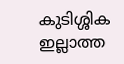കുടിശ്ശിക ഇല്ലാത്ത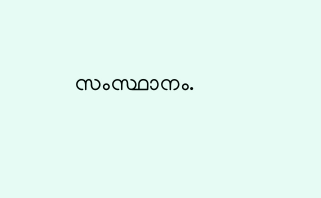സംസ്ഥാനം.